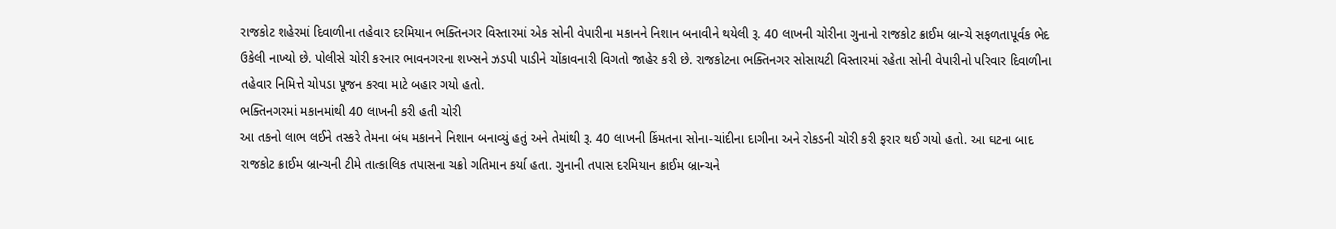રાજકોટ શહેરમાં દિવાળીના તહેવાર દરમિયાન ભક્તિનગર વિસ્તારમાં એક સોની વેપારીના મકાનને નિશાન બનાવીને થયેલી રૂ. 40 લાખની ચોરીના ગુનાનો રાજકોટ ક્રાઈમ બ્રાન્ચે સફળતાપૂર્વક ભેદ ઉકેલી નાખ્યો છે. પોલીસે ચોરી કરનાર ભાવનગરના શખ્સને ઝડપી પાડીને ચોંકાવનારી વિગતો જાહેર કરી છે. રાજકોટના ભક્તિનગર સોસાયટી વિસ્તારમાં રહેતા સોની વેપારીનો પરિવાર દિવાળીના તહેવાર નિમિત્તે ચોપડા પૂજન કરવા માટે બહાર ગયો હતો.
ભક્તિનગરમાં મકાનમાંથી 40 લાખની કરી હતી ચોરી
આ તકનો લાભ લઈને તસ્કરે તેમના બંધ મકાનને નિશાન બનાવ્યું હતું અને તેમાંથી રૂ. 40 લાખની કિંમતના સોના-ચાંદીના દાગીના અને રોકડની ચોરી કરી ફરાર થઈ ગયો હતો. આ ઘટના બાદ રાજકોટ ક્રાઈમ બ્રાન્ચની ટીમે તાત્કાલિક તપાસના ચક્રો ગતિમાન કર્યા હતા. ગુનાની તપાસ દરમિયાન ક્રાઈમ બ્રાન્ચને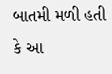બાતમી મળી હતી કે આ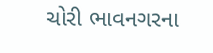ચોરી ભાવનગરના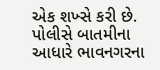એક શખ્સે કરી છે. પોલીસે બાતમીના આધારે ભાવનગરના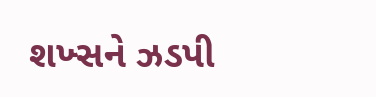શખ્સને ઝડપી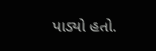પાડ્યો હતો.